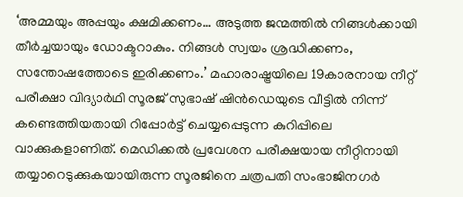‘അമ്മയും അപ്പയും ക്ഷമിക്കണം… അടുത്ത ജന്മത്തിൽ നിങ്ങൾക്കായി തീർച്ചയായും ഡോക്ടറാകും. നിങ്ങൾ സ്വയം ശ്രദ്ധിക്കണം, സന്തോഷത്തോടെ ഇരിക്കണം.’ മഹാരാഷ്ട്രയിലെ 19കാരനായ നീറ്റ് പരീക്ഷാ വിദ്യാർഥി സൂരജ് സുഭാഷ് ഷിൻഡെയുടെ വീട്ടിൽ നിന്ന് കണ്ടെത്തിയതായി റിപ്പോർട്ട് ചെയ്യപ്പെടുന്ന കുറിപ്പിലെ വാക്കുകളാണിത്. മെഡിക്കൽ പ്രവേശന പരീക്ഷയായ നീറ്റിനായി തയ്യാറെടുക്കുകയായിരുന്ന സൂരജിനെ ചത്രപതി സംഭാജിനഗർ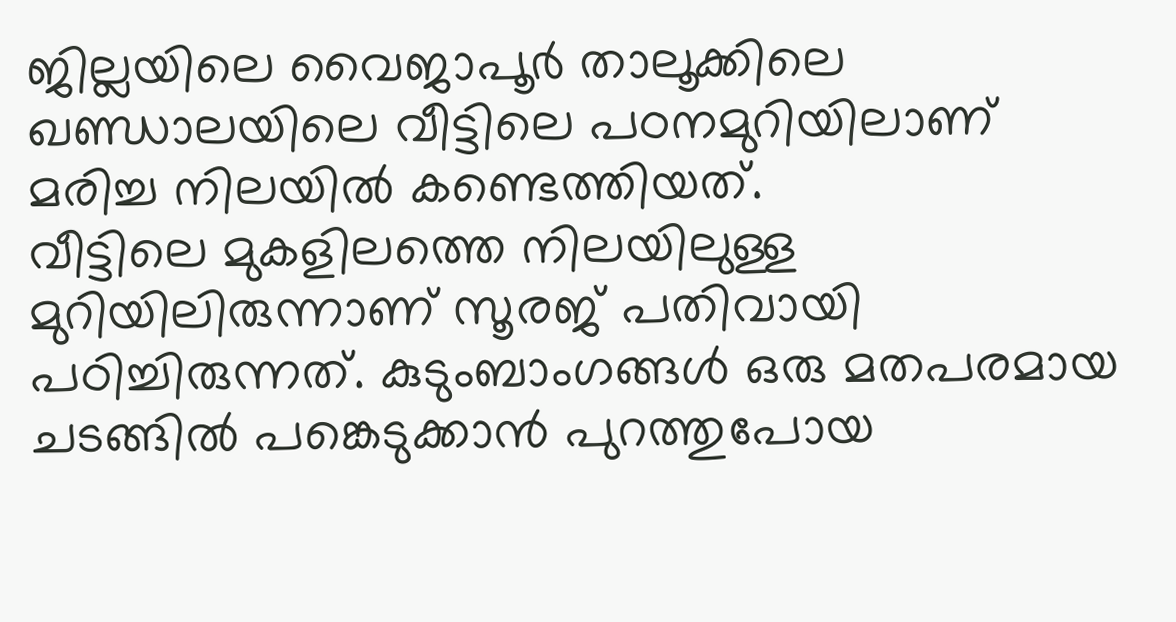ജില്ലയിലെ വൈജാപൂർ താലൂക്കിലെ ഖണ്ഡാലയിലെ വീട്ടിലെ പഠനമുറിയിലാണ് മരിച്ച നിലയിൽ കണ്ടെത്തിയത്.
വീട്ടിലെ മുകളിലത്തെ നിലയിലുള്ള മുറിയിലിരുന്നാണ് സൂരജ് പതിവായി പഠിച്ചിരുന്നത്. കുടുംബാംഗങ്ങൾ ഒരു മതപരമായ ചടങ്ങിൽ പങ്കെടുക്കാൻ പുറത്തുപോയ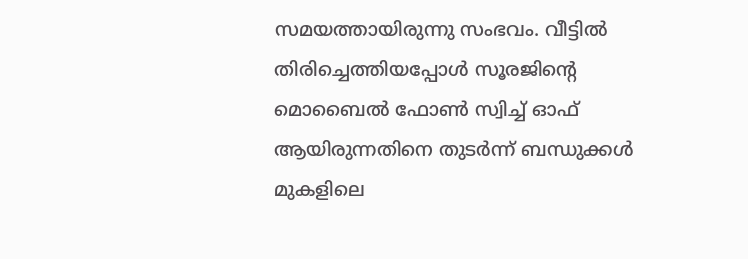സമയത്തായിരുന്നു സംഭവം. വീട്ടിൽ തിരിച്ചെത്തിയപ്പോൾ സൂരജിന്റെ മൊബൈൽ ഫോൺ സ്വിച്ച് ഓഫ് ആയിരുന്നതിനെ തുടർന്ന് ബന്ധുക്കൾ മുകളിലെ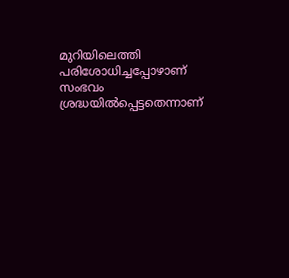മുറിയിലെത്തി പരിശോധിച്ചപ്പോഴാണ് സംഭവം ശ്രദ്ധയിൽപ്പെട്ടതെന്നാണ്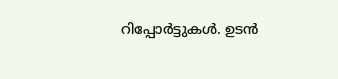റിപ്പോർട്ടുകൾ. ഉടൻ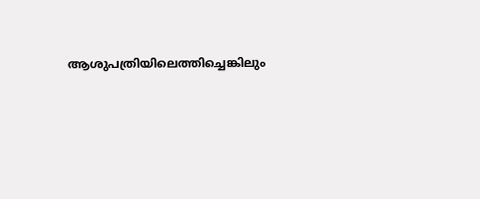ആശുപത്രിയിലെത്തിച്ചെങ്കിലും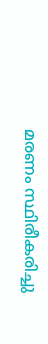മരണം സ്ഥിരീകരിച്ചു